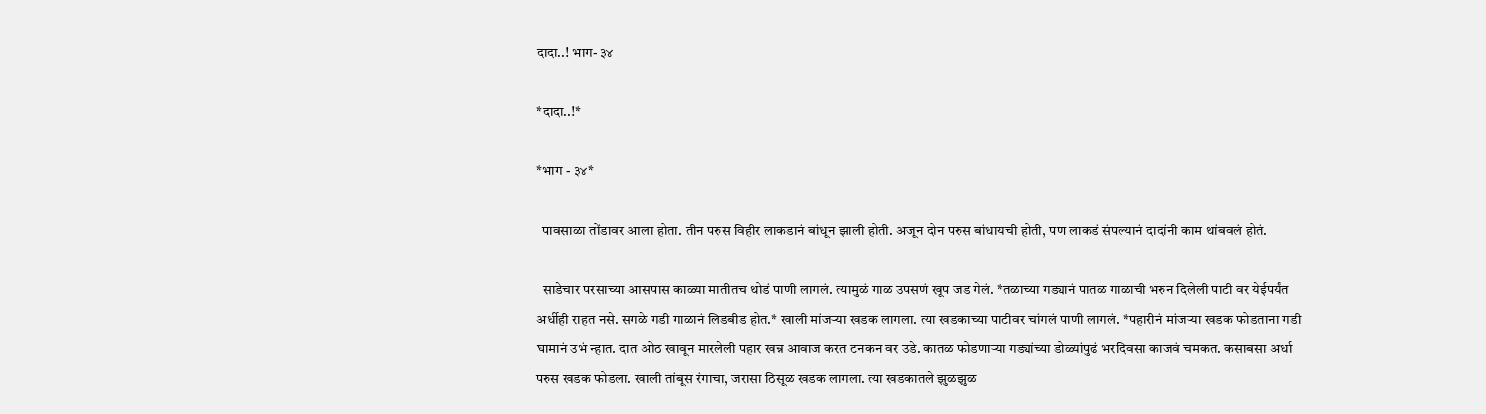दादा..! भाग- ३४

*दादा..!*

*भाग - ३४*

  पावसाळा तोंडावर आला होता. तीन परुस विहीर लाकडानं बांधून झाली होती. अजून दोन परुस बांधायची होती, पण लाकडं संपल्यानं दादांनी काम थांबवलं होतं.

  साडेचार परसाच्या आसपास काळ्या मातीतच थोडं पाणी लागलं. त्यामुळं गाळ उपसणं खूप जड गेलं. *तळाच्या गड्यानं पातळ गाळाची भरुन दिलेली पाटी वर येईपर्यंत अर्धीही राहत नसे. सगळे गडी गाळानं लिडबीड होत.* खाली मांजऱ्या खडक लागला. त्या खडकाच्या पाटीवर चांगलं पाणी लागलं. *पहारीनं मांजऱ्या खडक फोडताना गडी घामानं उभं न्हात. दात ओठ खावून मारलेली पहार खन्न आवाज करत टनकन वर उडे. कातळ फोडणाऱ्या गड्यांच्या डोळ्यांपुढं भरदिवसा काजवं चमकत. कसाबसा अर्धा परुस खडक फोडला. खाली तांबूस रंगाचा, जरासा ठिसूळ खडक लागला. त्या खडकातले झुळझुळ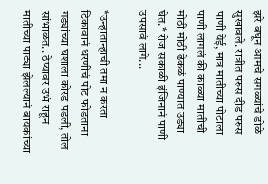झरे बघून आमचे सगळ्यांचे डोळे सुखावले. रात्रीत परुस दीड परुस पाणी येई, मात्र मातीच्या पोटाला पाणी लागलं की काळ्या मातीची मोठी मोठी ढेकळं पाण्यात उड्या घेत.* रोज सकाळी इंजिनानं पाणी उपसावं लागे...

*उन्हातान्हाची तमा न करता टिकावानं धरणीचं पोट फोडताना गड्यांच्या घशाला कोरड पडली, तोल सांभाळत.. ठेप्यावर उभं राहून मातीच्या पाट्या झेलल्यानं बायकांच्या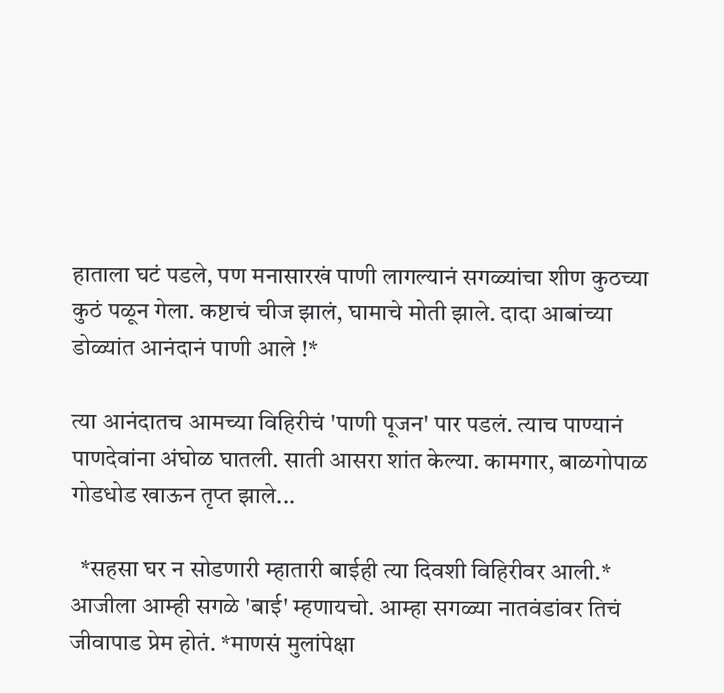हाताला घटं पडले, पण मनासारखं पाणी लागल्यानं सगळ्यांचा शीण कुठच्या कुठं पळून गेला. कष्टाचं चीज झालं, घामाचे मोती झाले. दादा आबांच्या डोळ्यांत आनंदानं पाणी आले !*

त्या आनंदातच आमच्या विहिरीचं 'पाणी पूजन' पार पडलं. त्याच पाण्यानं पाणदेवांना अंघोळ घातली. साती आसरा शांत केल्या. कामगार, बाळगोपाळ गोडधोड खाऊन तृप्त झाले...

  *सहसा घर न सोडणारी म्हातारी बाईही त्या दिवशी विहिरीवर आली.* आजीला आम्ही सगळे 'बाई' म्हणायचो. आम्हा सगळ्या नातवंडांवर तिचं जीवापाड प्रेम होतं. *माणसं मुलांपेक्षा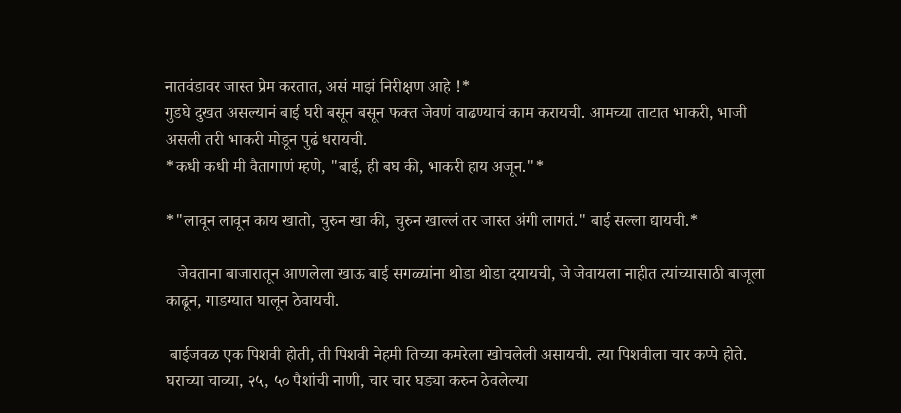नातवंडावर जास्त प्रेम करतात, असं माझं निरीक्षण आहे !*
गुडघे दुखत असल्यानं बाई घरी बसून बसून फक्त जेवणं वाढण्याचं काम करायची. आमच्या ताटात भाकरी, भाजी असली तरी भाकरी मोडून पुढं धरायची.
*कधी कधी मी वैतागाणं म्हणे, "बाई, ही बघ की, भाकरी हाय अजून."*

*"लावून लावून काय खातो, चुरुन खा की, चुरुन खाल्लं तर जास्त अंगी लागतं." बाई सल्ला द्यायची.*

   जेवताना बाजारातून आणलेला खाऊ बाई सगळ्यांना थोडा थोडा दयायची, जे जेवायला नाहीत त्यांच्यासाठी बाजूला काढून, गाडग्यात घालून ठेवायची.

 बाईजवळ एक पिशवी होती, ती पिशवी नेहमी तिच्या कमरेला खोचलेली असायची. त्या पिशवीला चार कप्पे होते. घराच्या चाव्या, २५, ५० पैशांची नाणी, चार चार घड्या करुन ठेवलेल्या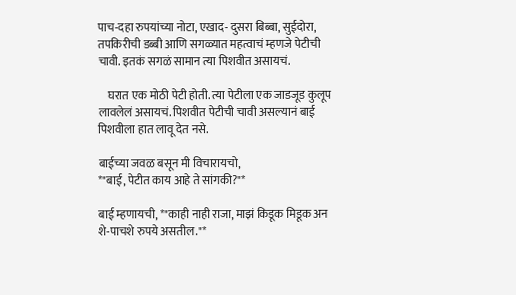पाच-दहा रुपयांच्या नोटा, एखाद- दुसरा बिब्बा, सुईदोरा, तपकिरीची डब्बी आणि सगळ्यात महत्वाचं म्हणजे पेटीची चावी. इतकं सगळं सामान त्या पिशवीत असायचं.

    घरात एक मोठी पेटी होती. त्या पेटीला एक जाडजूड कुलूप लावलेलं असायचं. पिशवीत पेटीची चावी असल्यानं बाई पिशवीला हात लावू देत नसे.

बाईच्या जवळ बसून मी विचारायचो,
*"बाई, पेटीत काय आहे ते सांगकी?"*

बाई म्हणायची, *"काही नाही राजा, माझं किडूक मिडूक अन शे-पाचशे रुपये असतील."*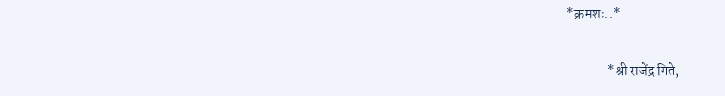*क्रमशः..*

               *श्री राजेंद्र गिते,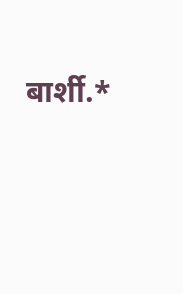बार्शी.*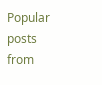Popular posts from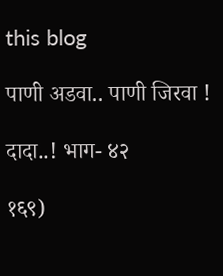this blog

पाणी अडवा.. पाणी जिरवा !

दादा..! भाग- ४२

१६९)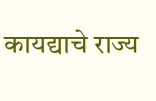कायद्याचे राज्य